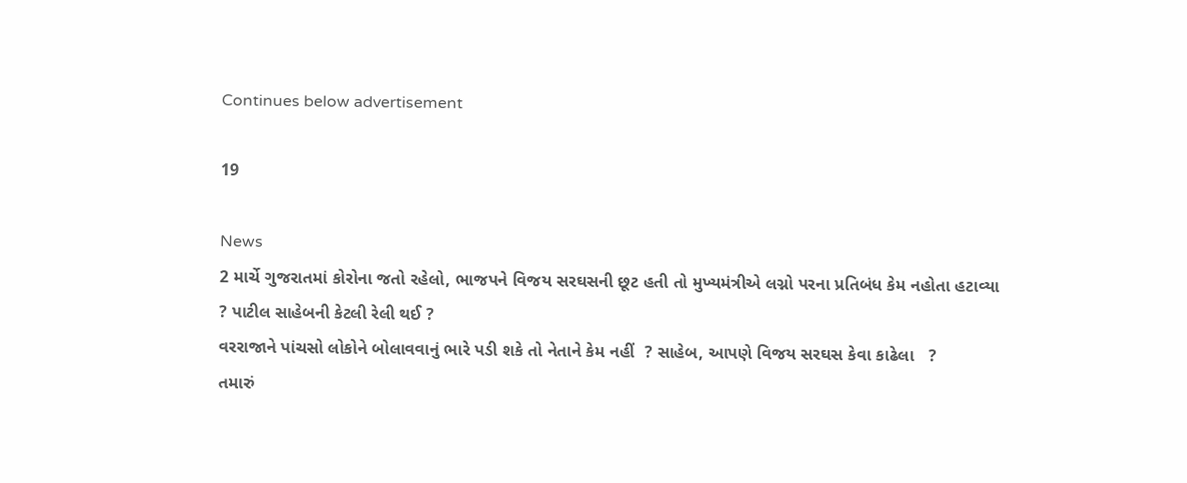Continues below advertisement

19

News
2 માર્ચે ગુજરાતમાં કોરોના જતો રહેલો, ભાજપને વિજય સરઘસની છૂટ હતી તો મુખ્યમંત્રીએ લગ્નો પરના પ્રતિબંધ કેમ નહોતા હટાવ્યા ? પાટીલ સાહેબની કેટલી રેલી થઈ ?
વરરાજાને પાંચસો લોકોને બોલાવવાનું ભારે પડી શકે તો નેતાને કેમ નહીં  ? સાહેબ, આપણે વિજય સરઘસ કેવા કાઢેલા   ?
તમારું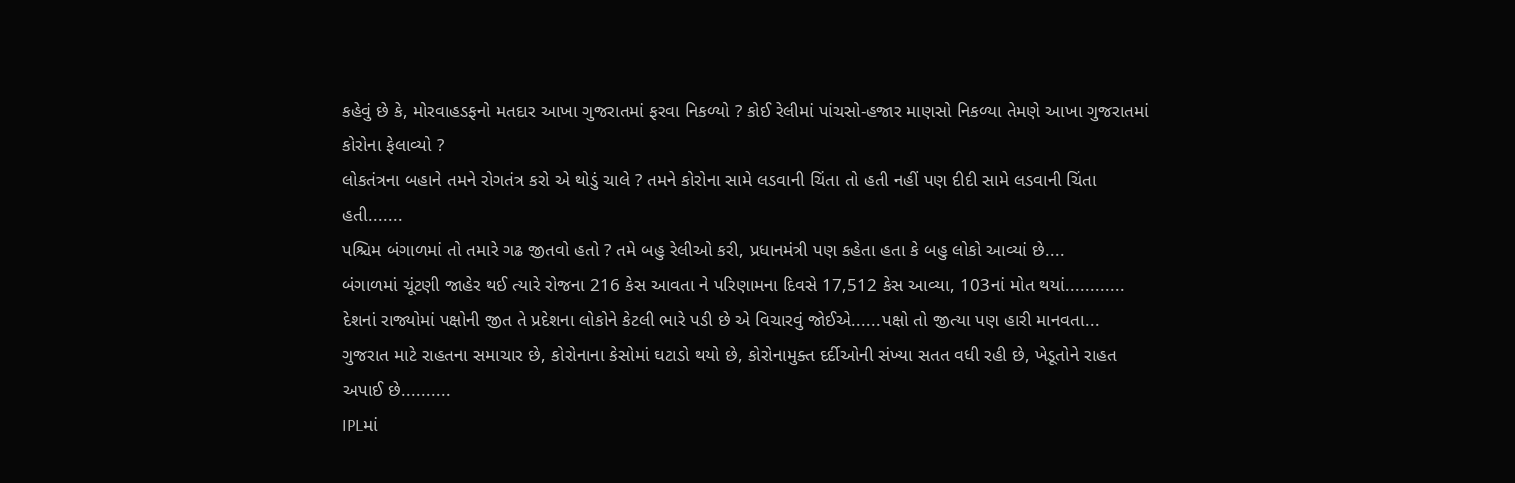કહેવું છે કે, મોરવાહડફનો મતદાર આખા ગુજરાતમાં ફરવા નિકળ્યો ? કોઈ રેલીમાં પાંચસો-હજાર માણસો નિકળ્યા તેમણે આખા ગુજરાતમાં કોરોના ફેલાવ્યો ?
લોકતંત્રના બહાને તમને રોગતંત્ર કરો એ થોડું ચાલે ? તમને કોરોના સામે લડવાની ચિંતા તો હતી નહીં પણ દીદી સામે લડવાની ચિંતા હતી.......
પશ્ચિમ બંગાળમાં તો તમારે ગઢ જીતવો હતો ? તમે બહુ રેલીઓ કરી, પ્રધાનમંત્રી પણ કહેતા હતા કે બહુ લોકો આવ્યાં છે....
બંગાળમાં ચૂંટણી જાહેર થઈ ત્યારે રોજના 216 કેસ આવતા ને પરિણામના દિવસે 17,512 કેસ આવ્યા, 103નાં મોત થયાં............
દેશનાં રાજ્યોમાં પક્ષોની જીત તે પ્રદેશના લોકોને કેટલી ભારે પડી છે એ વિચારવું જોઈએ......પક્ષો તો જીત્યા પણ હારી માનવતા...
ગુજરાત માટે રાહતના સમાચાર છે, કોરોનાના કેસોમાં ઘટાડો થયો છે, કોરોનામુક્ત દર્દીઓની સંખ્યા સતત વધી રહી છે, ખેડૂતોને રાહત અપાઈ છે..........
IPLમાં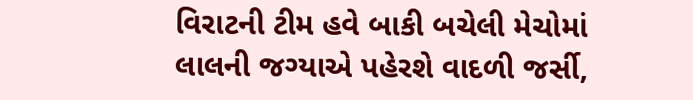વિરાટની ટીમ હવે બાકી બચેલી મેચોમાં લાલની જગ્યાએ પહેરશે વાદળી જર્સી,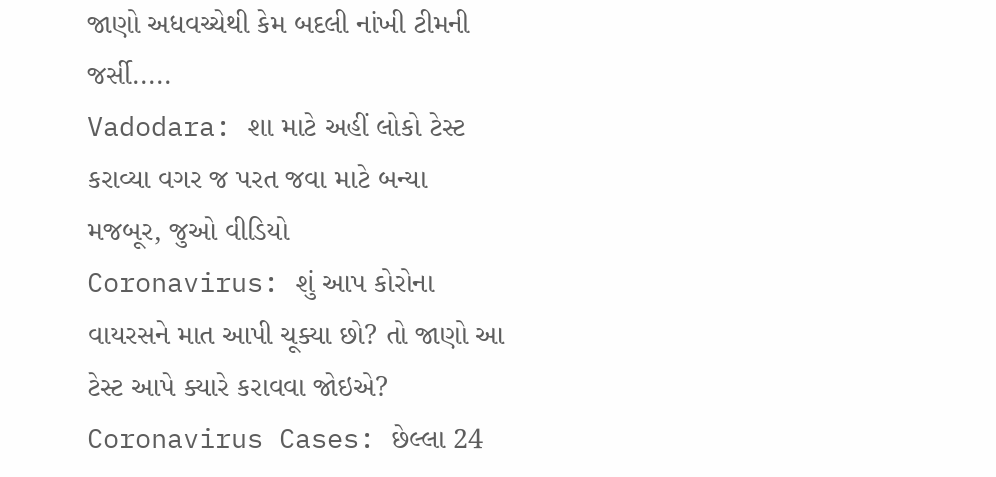જાણો અધવચ્ચેથી કેમ બદલી નાંખી ટીમની જર્સી.....
Vadodara: શા માટે અહીં લોકો ટેસ્ટ કરાવ્યા વગર જ પરત જવા માટે બન્યા મજબૂર, જુઓ વીડિયો
Coronavirus: શું આપ કોરોના વાયરસને માત આપી ચૂક્યા છો? તો જાણો આ ટેસ્ટ આપે ક્યારે કરાવવા જોઇએ?
Coronavirus Cases: છેલ્લા 24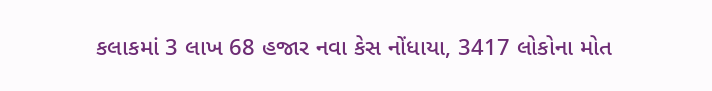કલાકમાં 3 લાખ 68 હજાર નવા કેસ નોંધાયા, 3417 લોકોના મોત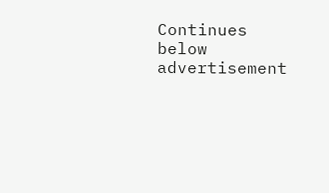Continues below advertisement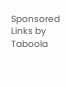Sponsored Links by Taboola